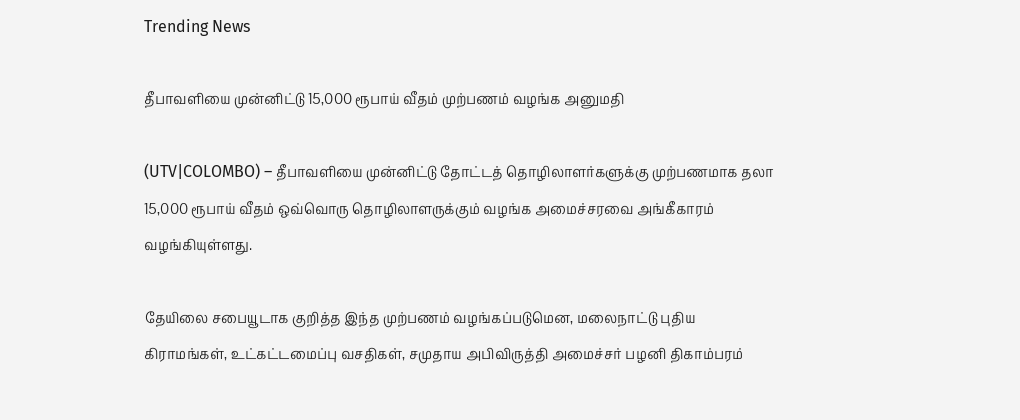Trending News

தீபாவளியை முன்னிட்டு 15,000 ரூபாய் வீதம் முற்பணம் வழங்க அனுமதி

(UTV|COLOMBO) – தீபாவளியை முன்னிட்டு தோட்டத் தொழிலாளர்களுக்கு முற்பணமாக தலா 15,000 ரூபாய் வீதம் ஒவ்வொரு தொழிலாளருக்கும் வழங்க அமைச்சரவை அங்கீகாரம் வழங்கியுள்ளது.

தேயிலை சபையூடாக குறித்த இந்த முற்பணம் வழங்கப்படுமென, மலைநாட்டு புதிய கிராமங்கள், உட்கட்டமைப்பு வசதிகள், சமுதாய அபிவிருத்தி அமைச்சர் பழனி திகாம்பரம்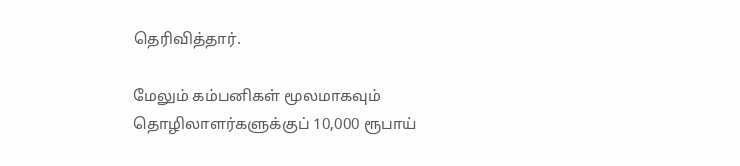தெரிவித்தார்.

மேலும் கம்பனிகள் மூலமாகவும் தொழிலாளர்களுக்குப் 10,000 ரூபாய்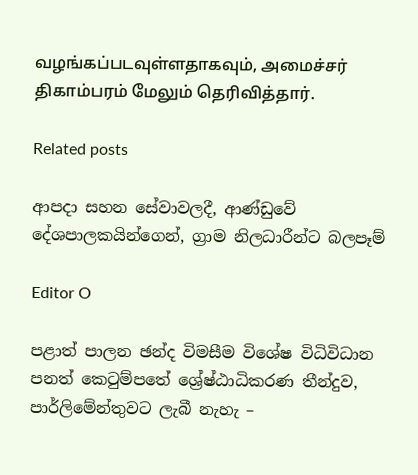வழங்கப்படவுள்ளதாகவும், அமைச்சர் திகாம்பரம் மேலும் தெரிவித்தார்.

Related posts

ආපදා සහන සේවාවලදී, ආණ්ඩුවේ දේශපාලකයින්ගෙන්, ග්‍රාම නිලධාරීන්ට බලපෑම්

Editor O

පළාත් පාලන ඡන්ද විමසීම විශේෂ විධිවිධාන පනත් කෙටුම්පතේ ශ්‍රේෂ්ඨාධිකරණ තීන්දුව, පාර්ලිමේන්තුවට ලැබී නැහැ –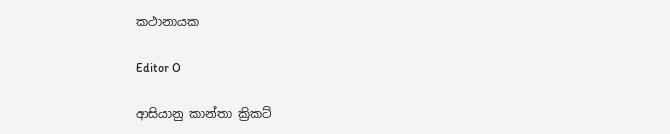කථානායක

Editor O

ආසියානු කාන්තා ක්‍රිකට්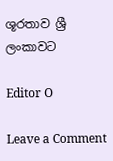ශූරතාව ශ්‍රී ලංකාවට

Editor O

Leave a Comment